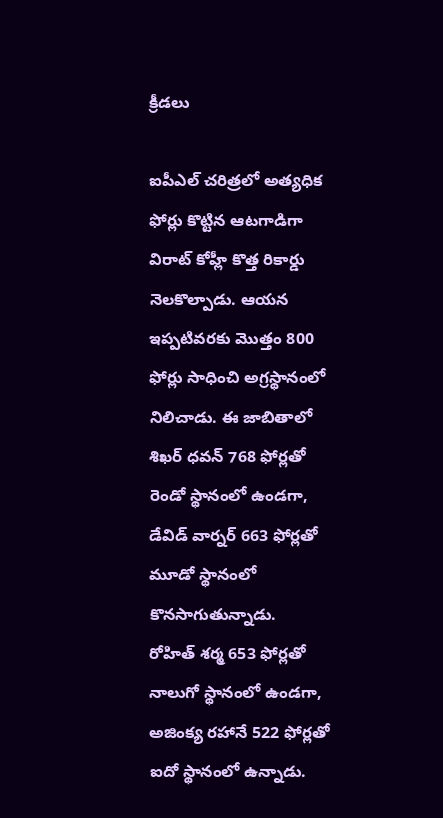క్రీడలు

ఐపీఎల్ చరిత్రలో అత్యధిక ఫోర్లు కొట్టిన ఆటగాడిగా విరాట్ కోహ్లీ కొత్త రికార్డు నెలకొల్పాడు. ఆయన ఇప్పటివరకు మొత్తం 800 ఫోర్లు సాధించి అగ్రస్థానంలో నిలిచాడు. ఈ జాబితాలో శిఖర్ ధవన్ 768 ఫోర్లతో రెండో స్థానంలో ఉండగా, డేవిడ్ వార్నర్ 663 ఫోర్లతో మూడో స్థానంలో కొనసాగుతున్నాడు.
రోహిత్ శర్మ 653 ఫోర్లతో నాలుగో స్థానంలో ఉండగా, అజింక్య రహానే 522 ఫోర్లతో ఐదో స్థానంలో ఉన్నాడు.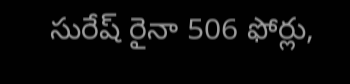సురేష్ రైనా 506 ఫోర్లు,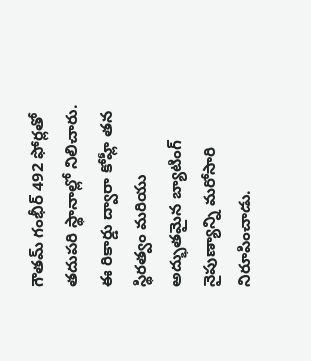గౌతమ్ గంభీర్ 492 ఫోర్లతో తదుపరి స్థానాల్లో నిలిచారు. ఈ రికార్డు ద్వారా కోహ్లీ తన స్థిరత్వం మరియు అద్భుతమైన బ్యాటింగ్ నైపుణ్యాన్ని మరోసారి నిరూపించాడు.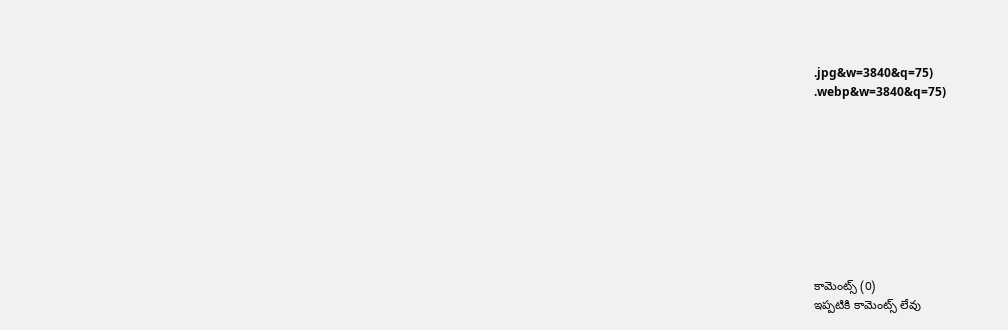.jpg&w=3840&q=75)
.webp&w=3840&q=75)









కామెంట్స్ (0)
ఇప్పటికి కామెంట్స్ లేవు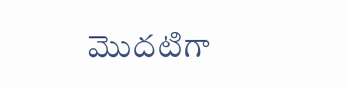మొదటిగా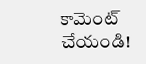కామెంట్ చేయండి!